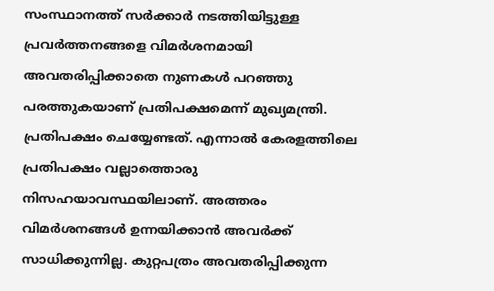സംസ്ഥാനത്ത് സർക്കാർ നടത്തിയിട്ടുള്ള പ്രവർത്തനങ്ങളെ വിമർശനമായി അവതരിപ്പിക്കാതെ നുണകൾ പറഞ്ഞു പരത്തുകയാണ് പ്രതിപക്ഷമെന്ന് മുഖ്യമന്ത്രി. പ്രതിപക്ഷം ചെയ്യേണ്ടത്. എന്നാൽ കേരളത്തിലെ പ്രതിപക്ഷം വല്ലാത്തൊരു നിസഹയാവസ്ഥയിലാണ്. അത്തരം വിമർശനങ്ങൾ ഉന്നയിക്കാൻ അവർക്ക് സാധിക്കുന്നില്ല. കുറ്റപത്രം അവതരിപ്പിക്കുന്ന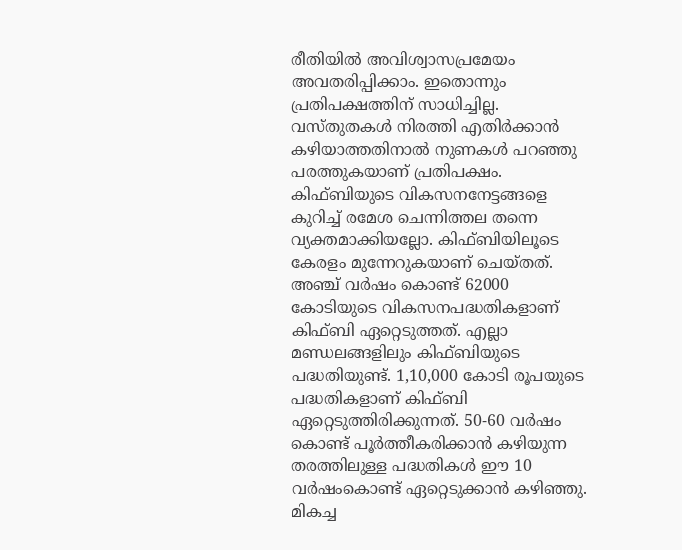രീതിയിൽ അവിശ്വാസപ്രമേയം അവതരിപ്പിക്കാം. ഇതൊന്നും പ്രതിപക്ഷത്തിന് സാധിച്ചില്ല. വസ്തുതകൾ നിരത്തി എതിർക്കാൻ കഴിയാത്തതിനാൽ നുണകൾ പറഞ്ഞു പരത്തുകയാണ് പ്രതിപക്ഷം.
കിഫ്ബിയുടെ വികസനനേട്ടങ്ങളെ കുറിച്ച് രമേശ ചെന്നിത്തല തന്നെ വ്യക്തമാക്കിയല്ലോ. കിഫ്ബിയിലൂടെ കേരളം മുന്നേറുകയാണ് ചെയ്തത്. അഞ്ച് വർഷം കൊണ്ട് 62000 കോടിയുടെ വികസനപദ്ധതികളാണ് കിഫ്ബി ഏറ്റെടുത്തത്. എല്ലാ മണ്ഡലങ്ങളിലും കിഫ്ബിയുടെ പദ്ധതിയുണ്ട്. 1,10,000 കോടി രൂപയുടെ പദ്ധതികളാണ് കിഫ്ബി ഏറ്റെടുത്തിരിക്കുന്നത്. 50-60 വർഷം കൊണ്ട് പൂർത്തീകരിക്കാൻ കഴിയുന്ന തരത്തിലുള്ള പദ്ധതികൾ ഈ 10 വർഷംകൊണ്ട് ഏറ്റെടുക്കാൻ കഴിഞ്ഞു. മികച്ച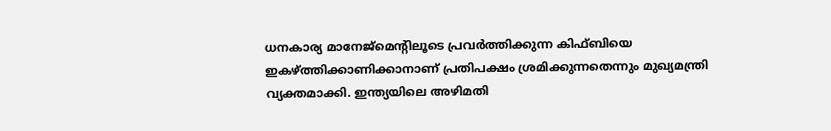ധനകാര്യ മാനേജ്മെന്റിലൂടെ പ്രവർത്തിക്കുന്ന കിഫ്ബിയെ ഇകഴ്ത്തിക്കാണിക്കാനാണ് പ്രതിപക്ഷം ശ്രമിക്കുന്നതെന്നും മുഖ്യമന്ത്രി വ്യക്തമാക്കി. ഇന്ത്യയിലെ അഴിമതി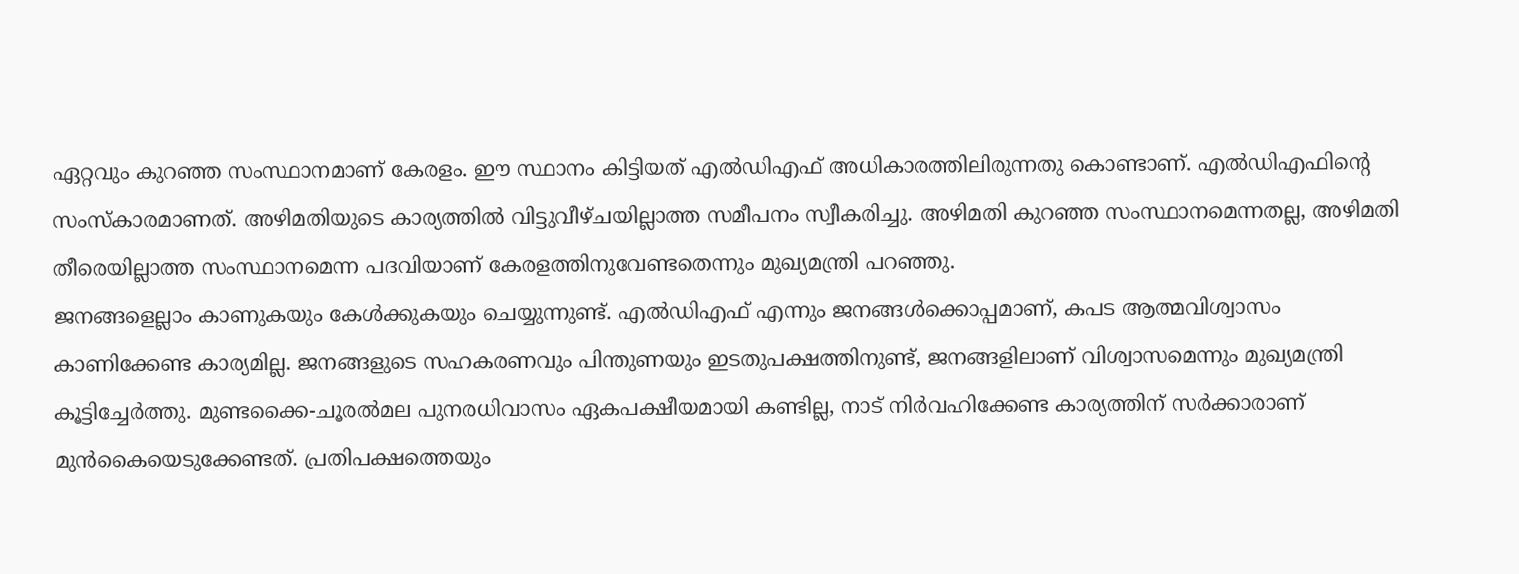ഏറ്റവും കുറഞ്ഞ സംസ്ഥാനമാണ് കേരളം. ഈ സ്ഥാനം കിട്ടിയത് എൽഡിഎഫ് അധികാരത്തിലിരുന്നതു കൊണ്ടാണ്. എൽഡിഎഫിന്റെ സംസ്കാരമാണത്. അഴിമതിയുടെ കാര്യത്തിൽ വിട്ടുവീഴ്ചയില്ലാത്ത സമീപനം സ്വീകരിച്ചു. അഴിമതി കുറഞ്ഞ സംസ്ഥാനമെന്നതല്ല, അഴിമതി തീരെയില്ലാത്ത സംസ്ഥാനമെന്ന പദവിയാണ് കേരളത്തിനുവേണ്ടതെന്നും മുഖ്യമന്ത്രി പറഞ്ഞു.
ജനങ്ങളെല്ലാം കാണുകയും കേൾക്കുകയും ചെയ്യുന്നുണ്ട്. എൽഡിഎഫ് എന്നും ജനങ്ങൾക്കൊപ്പമാണ്, കപട ആത്മവിശ്വാസം കാണിക്കേണ്ട കാര്യമില്ല. ജനങ്ങളുടെ സഹകരണവും പിന്തുണയും ഇടതുപക്ഷത്തിനുണ്ട്, ജനങ്ങളിലാണ് വിശ്വാസമെന്നും മുഖ്യമന്ത്രി കൂട്ടിച്ചേർത്തു. മുണ്ടക്കൈ-ചൂരൽമല പുനരധിവാസം ഏകപക്ഷീയമായി കണ്ടില്ല, നാട് നിർവഹിക്കേണ്ട കാര്യത്തിന് സർക്കാരാണ് മുൻകൈയെടുക്കേണ്ടത്. പ്രതിപക്ഷത്തെയും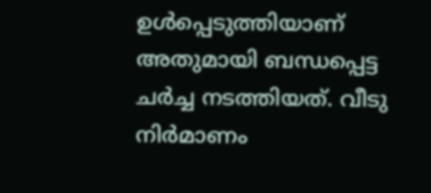ഉൾപ്പെടുത്തിയാണ് അതുമായി ബന്ധപ്പെട്ട ചർച്ച നടത്തിയത്. വീടു നിർമാണം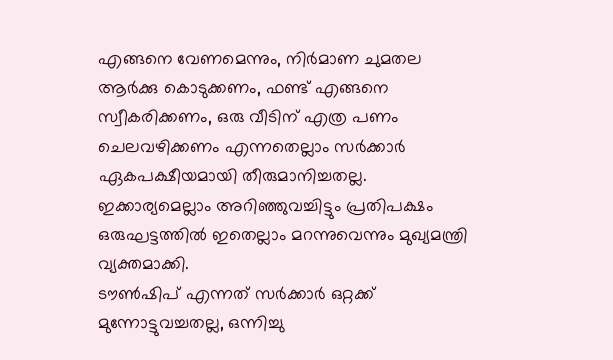എങ്ങനെ വേണമെന്നും, നിർമാണ ചുമതല ആർക്കു കൊടുക്കണം, ഫണ്ട് എങ്ങനെ സ്വീകരിക്കണം, ഒരു വീടിന് എത്ര പണം ചെലവഴിക്കണം എന്നതെല്ലാം സർക്കാർ ഏകപക്ഷീയമായി തീരുമാനിച്ചതല്ല. ഇക്കാര്യമെല്ലാം അറിഞ്ഞുവച്ചിട്ടും പ്രതിപക്ഷം ഒരുഘട്ടത്തിൽ ഇതെല്ലാം മറന്നുവെന്നും മുഖ്യമന്ത്രി വ്യക്തമാക്കി.
ടൗൺഷിപ് എന്നത് സർക്കാർ ഒറ്റക്ക് മുന്നോട്ടുവച്ചതല്ല, ഒന്നിച്ചു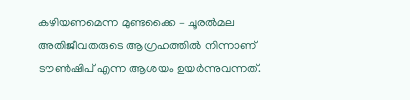കഴിയണമെന്ന മുണ്ടക്കൈ – ചൂരൽമല അതിജീവതരുടെ ആഗ്രഹത്തിൽ നിന്നാണ് ടൗൺഷിപ് എന്ന ആശയം ഉയർന്നുവന്നത്.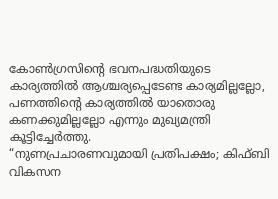കോൺഗ്രസിന്റെ ഭവനപദ്ധതിയുടെ കാര്യത്തിൽ ആശ്ചര്യപ്പെടേണ്ട കാര്യമില്ലല്ലോ, പണത്തിന്റെ കാര്യത്തിൽ യാതൊരു കണക്കുമില്ലല്ലോ എന്നും മുഖ്യമന്ത്രി കൂട്ടിച്ചേർത്തു.
“നുണപ്രചാരണവുമായി പ്രതിപക്ഷം; കിഫ്ബി വികസന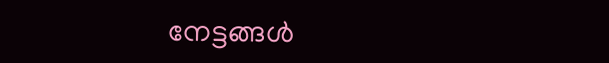നേട്ടങ്ങൾ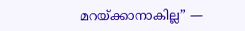മറയ്ക്കാനാകില്ല” —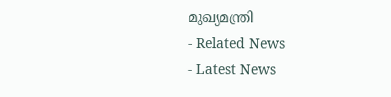മുഖ്യമന്ത്രി
- Related News
- Latest News